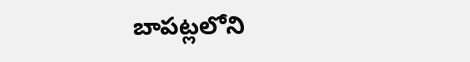బాపట్లలోని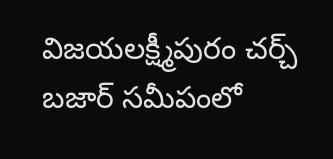విజయలక్ష్మీపురం చర్చ్ బజార్ సమీపంలో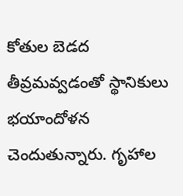కోతుల బెడద తీవ్రమవ్వడంతో స్థానికులు భయాందోళన చెందుతున్నారు. గృహాల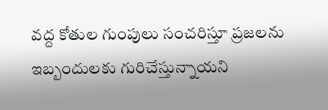వద్ద కోతుల గుంపులు సంచరిస్తూ ప్రజలను ఇబ్బందులకు గురిచేస్తున్నాయని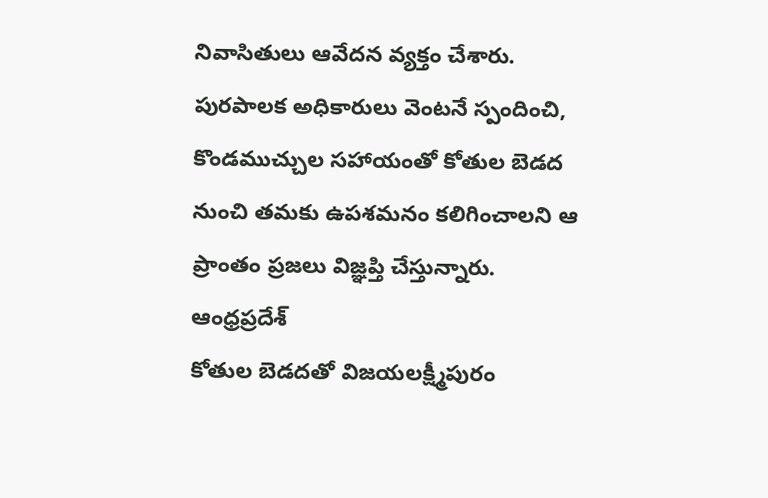నివాసితులు ఆవేదన వ్యక్తం చేశారు. పురపాలక అధికారులు వెంటనే స్పందించి, కొండముచ్చుల సహాయంతో కోతుల బెడద నుంచి తమకు ఉపశమనం కలిగించాలని ఆ ప్రాంతం ప్రజలు విజ్ఞప్తి చేస్తున్నారు.
ఆంధ్రప్రదేశ్
కోతుల బెడదతో విజయలక్ష్మీపురం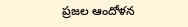ప్రజల ఆందోళన